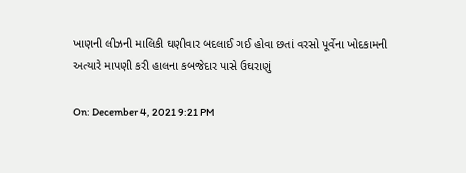ખાણની લીઝની માલિકી ઘણીવાર બદલાઈ ગઈ હોવા છતાં વરસો પૂર્વેના ખોદકામની અત્યારે માપણી કરી હાલના કબજેદાર પાસે ઉઘરાણું

On: December 4, 2021 9:21 PM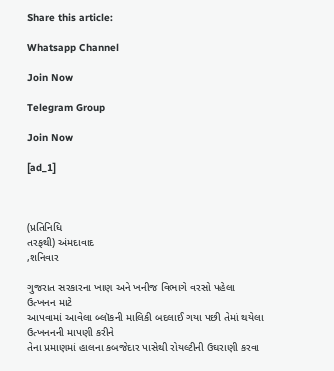Share this article:

Whatsapp Channel

Join Now

Telegram Group

Join Now

[ad_1]



(પ્રતિનિધિ
તરફથી) અંમદાવાદ
,શનિવાર

ગુજરાત સરકારના ખાણ અને ખનીજ વિભાગે વરસો પહેલા ઉત્ખનન માટે
આપવામાં આવેલા બ્લૉકની માલિકી બદલાઈ ગયા પછી તેમાં થયેલા ઉત્ખનનની માપણી કરીને
તેના પ્રમાણમાં હાલના કબજેદાર પાસેથી રોયલ્ટીની ઉઘરાણી કરવા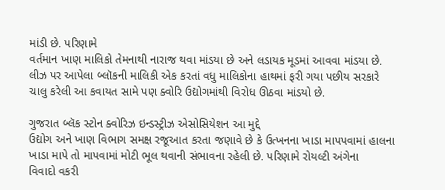માંડી છે. પરિણામે
વર્તમાન ખાણ માલિકો તેમનાથી નારાજ થવા માંડયા છે અને લડાયક મૂડમાં આવવા માંડયા છે.
લીઝ પર આપેલા બ્લૉકની માલિકી એક કરતાં વધુ માલિકોના હાથમાં ફરી ગયા પછીય સરકારે
ચાલુ કરેલી આ કવાયત સામે પણ ક્વોરિ ઉદ્યોગમાંથી વિરોધ ઊઠવા માંડયો છે.

ગુજરાત બ્લૅક સ્ટોન ક્વોરિઝ ઇન્ડસ્ટ્રીઝ એસોસિયેશન આ મુદ્દે
ઉદ્યોગ અને ખાણ વિભાગ સમક્ષ રજૂઆત કરતા જણાવે છે કે ઉત્ખનના ખાડા માપપવામાં હાલના
ખાડા માપે તો માપવામાં મોટી ભૂલ થવાની સંભાવના રહેલી છે. પરિણામે રોયલ્ટી અંગેના
વિવાદો વકરી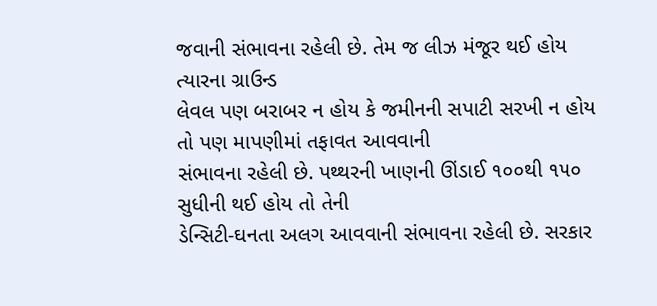જવાની સંભાવના રહેલી છે. તેમ જ લીઝ મંજૂર થઈ હોય ત્યારના ગ્રાઉન્ડ
લેવલ પણ બરાબર ન હોય કે જમીનની સપાટી સરખી ન હોય તો પણ માપણીમાં તફાવત આવવાની
સંભાવના રહેલી છે. પથ્થરની ખાણની ઊંડાઈ ૧૦૦થી ૧૫૦ સુધીની થઈ હોય તો તેની
ડેન્સિટી-ઘનતા અલગ આવવાની સંભાવના રહેલી છે. સરકાર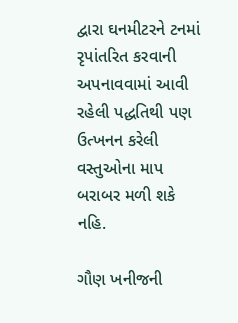દ્વારા ઘનમીટરને ટનમાં
રૃપાંતરિત કરવાની અપનાવવામાં આવી રહેલી પદ્ધતિથી પણ ઉત્ખનન કરેલી વસ્તુઓના માપ
બરાબર મળી શકે નહિ.

ગૌણ ખનીજની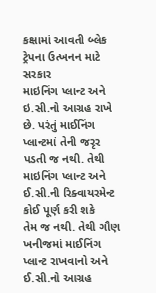કક્ષામાં આવતી બ્લેક ટ્રેપના ઉત્ખનન માટે સરકાર
માઇનિંગ પ્લાન્ટ અને ઇ.સી.નો આગ્રહ રાખે છે. પરંતું માઈનિંગ પ્લાન્ટમાં તેની જરૃર
પડતી જ નથી. તેથી માઇનિંગ પ્લાન્ટ અને ઈ.સી.ની રિક્વાયરમેન્ટ કોઈ પૂર્ણ કરી શકે
તેમ જ નથી. તેથી ગૌણ ખનીજમાં માઈનિંગ પ્લાન્ટ રાખવાનો અને ઈ.સી.નો આગ્રહ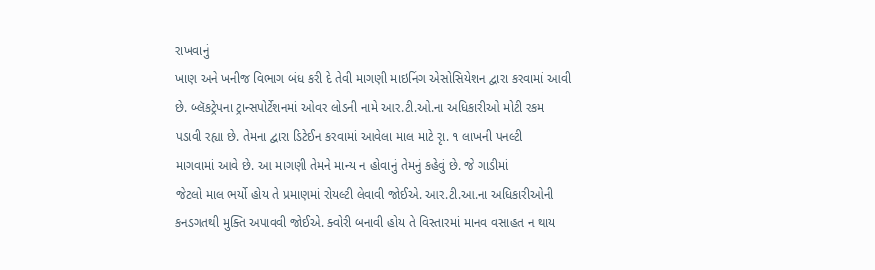રાખવાનું
ખાણ અને ખનીજ વિભાગ બંધ કરી દે તેવી માગણી માઇનિંગ એસોસિયેશન દ્વારા કરવામાં આવી
છે. બ્લૅકટ્રેપના ટ્રાન્સપોર્ટેશનમાં ઓવર લોડની નામે આર.ટી.ઓ.ના અધિકારીઓ મોટી રકમ
પડાવી રહ્યા છે. તેમના દ્વારા ડિટેઈન કરવામાં આવેલા માલ માટે રૃા. ૧ લાખની પનલ્ટી
માગવામાં આવે છે. આ માગણી તેમને માન્ય ન હોવાનું તેમનું કહેવું છે. જે ગાડીમાં
જેટલો માલ ભર્યો હોય તે પ્રમાણમાં રોયલ્ટી લેવાવી જોઈએ. આર.ટી.આ.ના અધિકારીઓની
કનડગતથી મુક્તિ અપાવવી જોઈએ. ક્વોરી બનાવી હોય તે વિસ્તારમાં માનવ વસાહત ન થાય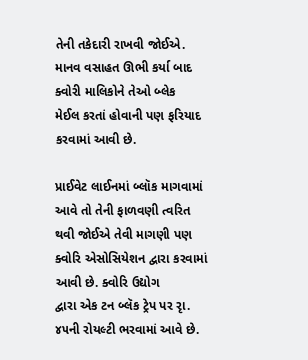તેની તકેદારી રાખવી જોઈએ. માનવ વસાહત ઊભી કર્યા બાદ ક્વોરી માલિકોને તેઓ બ્લેક
મેઈલ કરતાં હોવાની પણ ફરિયાદ કરવામાં આવી છે.

પ્રાઈવેટ લાઈનમાં બ્લૉક માગવામાં આવે તો તેની ફાળવણી ત્વરિત
થવી જોઈએ તેવી માગણી પણ ક્વોરિ એસોસિયેશન દ્વારા કરવામાં આવી છે. ક્વોરિ ઉદ્યોગ
દ્વારા એક ટન બ્લૅક ટ્રેપ પર રૃા. ૪૫ની રોયલ્ટી ભરવામાં આવે છે.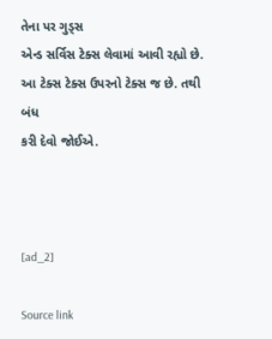તેના પર ગુડ્સ
એન્ડ સર્વિસ ટેક્સ લેવામાં આવી રહ્યો છે. આ ટેક્સ ટેક્સ ઉપરનો ટેક્સ જ છે. તથી બંધ
કરી દેવો જોઈએ.



[ad_2]

Source link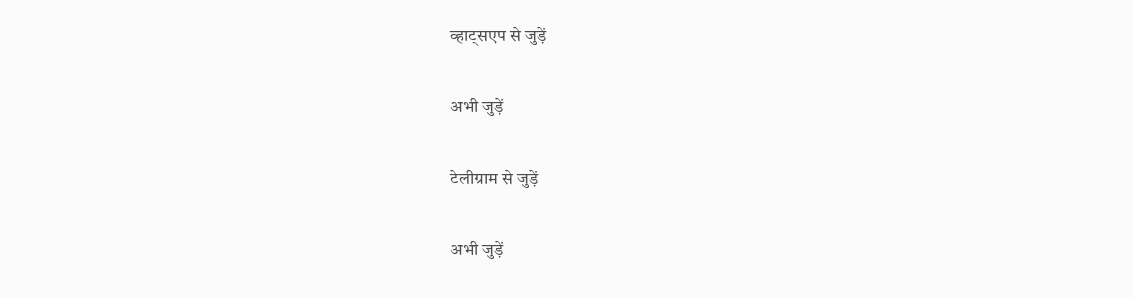व्हाट्सएप से जुड़ें

अभी जुड़ें

टेलीग्राम से जुड़ें

अभी जुड़ें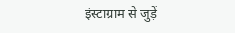इंस्टाग्राम से जुड़ें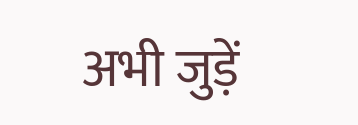अभी जुड़ें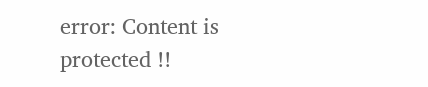error: Content is protected !!